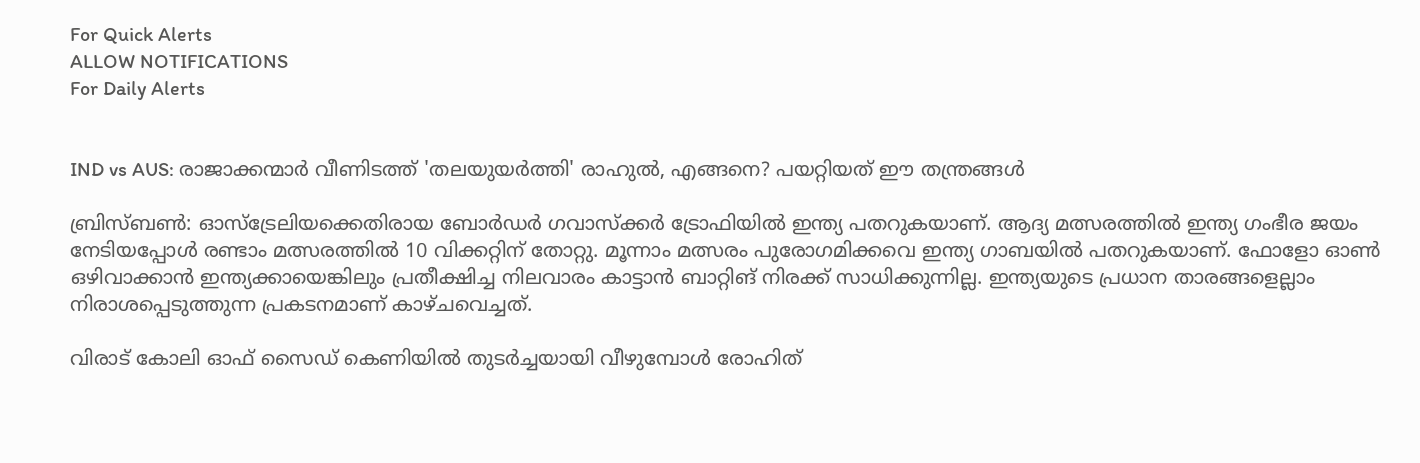For Quick Alerts
ALLOW NOTIFICATIONS
For Daily Alerts


IND vs AUS: രാജാക്കന്മാര്‍ വീണിടത്ത് 'തലയുയര്‍ത്തി' രാഹുല്‍, എങ്ങനെ? പയറ്റിയത് ഈ തന്ത്രങ്ങള്‍

ബ്രിസ്ബണ്‍: ഓസ്‌ട്രേലിയക്കെതിരായ ബോര്‍ഡര്‍ ഗവാസ്‌ക്കര്‍ ട്രോഫിയില്‍ ഇന്ത്യ പതറുകയാണ്. ആദ്യ മത്സരത്തില്‍ ഇന്ത്യ ഗംഭീര ജയം നേടിയപ്പോള്‍ രണ്ടാം മത്സരത്തില്‍ 10 വിക്കറ്റിന് തോറ്റു. മൂന്നാം മത്സരം പുരോഗമിക്കവെ ഇന്ത്യ ഗാബയില്‍ പതറുകയാണ്. ഫോളോ ഓണ്‍ ഒഴിവാക്കാന്‍ ഇന്ത്യക്കായെങ്കിലും പ്രതീക്ഷിച്ച നിലവാരം കാട്ടാന്‍ ബാറ്റിങ് നിരക്ക് സാധിക്കുന്നില്ല. ഇന്ത്യയുടെ പ്രധാന താരങ്ങളെല്ലാം നിരാശപ്പെടുത്തുന്ന പ്രകടനമാണ് കാഴ്ചവെച്ചത്.

വിരാട് കോലി ഓഫ് സൈഡ് കെണിയില്‍ തുടര്‍ച്ചയായി വീഴുമ്പോള്‍ രോഹിത്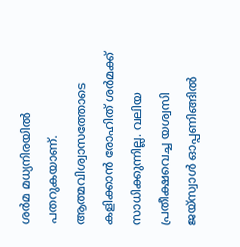ശര്‍മ മധ്യനിരയില്‍ പതറുകയാണ്. ആത്മവിശ്വാസത്തോടെ കളിക്കാന്‍ രോഹിത് ശര്‍മക്ക് സാധിക്കുന്നില്ല. വലിയ പ്രതീക്ഷവെച്ച യശ്വസി ജയ്‌സ്വാള്‍ ഓപ്പണിങ്ങില്‍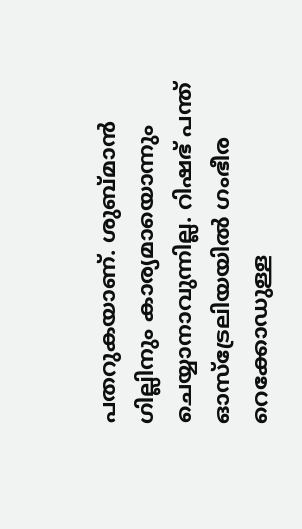പതറുകയാണ്. ശുബ്മാന്‍ ഗില്ലിനും കാര്യമായൊന്നും ചെയ്യാനാവുന്നില്ല. റിഷഭ് പന്ത് ഓസ്‌ട്രേലിയയില്‍ ഗംഭീര റെക്കോഡുള്ള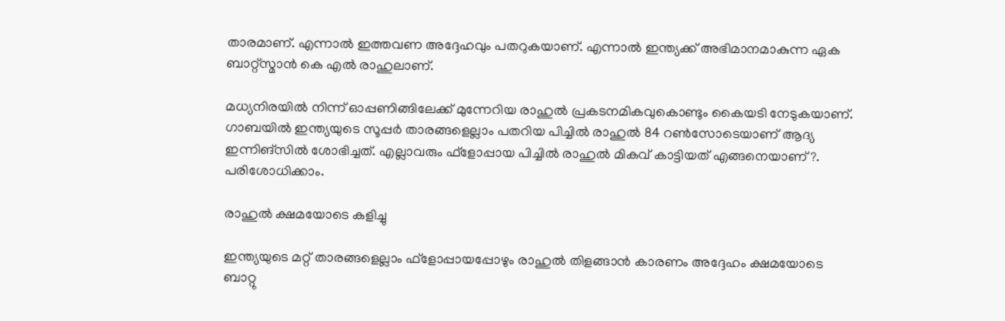താരമാണ്. എന്നാല്‍ ഇത്തവണ അദ്ദേഹവും പതറുകയാണ്. എന്നാല്‍ ഇന്ത്യക്ക് അഭിമാനമാകുന്ന ഏക ബാറ്റ്‌സ്മാന്‍ കെ എല്‍ രാഹുലാണ്.

മധ്യനിരയില്‍ നിന്ന് ഓപ്പണിങ്ങിലേക്ക് മുന്നേറിയ രാഹുല്‍ പ്രകടനമികവുകൊണ്ടും കൈയടി നേടുകയാണ്. ഗാബയില്‍ ഇന്ത്യയുടെ സൂപ്പര്‍ താരങ്ങളെല്ലാം പതറിയ പിച്ചില്‍ രാഹുല്‍ 84 റണ്‍സോടെയാണ് ആദ്യ ഇന്നിങ്‌സില്‍ ശോഭിച്ചത്. എല്ലാവരും ഫ്‌ളോപ്പായ പിച്ചില്‍ രാഹുല്‍ മികവ് കാട്ടിയത് എങ്ങനെയാണ്?. പരിശോധിക്കാം.

രാഹുല്‍ ക്ഷമയോടെ കളിച്ചു

ഇന്ത്യയുടെ മറ്റ് താരങ്ങളെല്ലാം ഫ്‌ളോപ്പായപ്പോഴും രാഹുല്‍ തിളങ്ങാന്‍ കാരണം അദ്ദേഹം ക്ഷമയോടെ ബാറ്റു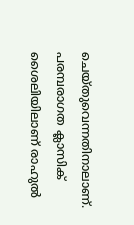ചെയ്തുവെന്നതിനാലാണ്. പരമ്പരാഗത ക്ലാസിക് ശൈലിയിലാണ് രാഹുല്‍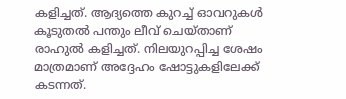കളിച്ചത്. ആദ്യത്തെ കുറച്ച് ഓവറുകള്‍ കൂടുതല്‍ പന്തും ലീവ് ചെയ്താണ് രാഹുല്‍ കളിച്ചത്. നിലയുറപ്പിച്ച ശേഷം മാത്രമാണ് അദ്ദേഹം ഷോട്ടുകളിലേക്ക് കടന്നത്.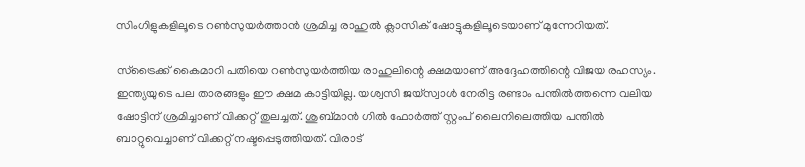സിംഗിളുകളിലൂടെ റണ്‍സുയര്‍ത്താന്‍ ശ്രമിച്ച രാഹുല്‍ ക്ലാസിക് ഷോട്ടുകളിലൂടെയാണ് മുന്നേറിയത്.

സ്‌ട്രൈക്ക് കൈമാറി പതിയെ റണ്‍സുയര്‍ത്തിയ രാഹുലിന്റെ ക്ഷമയാണ് അദ്ദേഹത്തിന്റെ വിജയ രഹസ്യം. ഇന്ത്യയുടെ പല താരങ്ങളും ഈ ക്ഷമ കാട്ടിയില്ല. യശ്വസി ജയ്‌സ്വാള്‍ നേരിട്ട രണ്ടാം പന്തില്‍ത്തന്നെ വലിയ ഷോട്ടിന് ശ്രമിച്ചാണ് വിക്കറ്റ് തുലച്ചത്. ശുബ്മാന്‍ ഗില്‍ ഫോര്‍ത്ത് സ്റ്റംപ് ലൈനിലെത്തിയ പന്തില്‍ ബാറ്റുവെച്ചാണ് വിക്കറ്റ് നഷ്ടപ്പെടുത്തിയത്. വിരാട്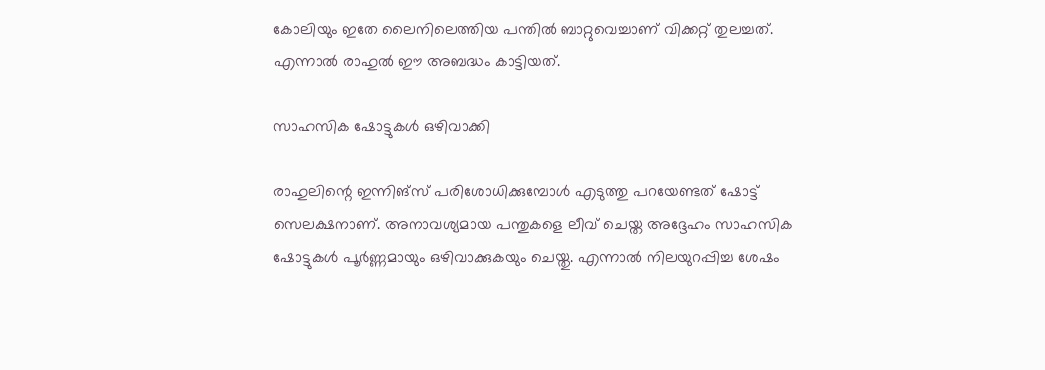കോലിയും ഇതേ ലൈനിലെത്തിയ പന്തില്‍ ബാറ്റുവെച്ചാണ് വിക്കറ്റ് തുലച്ചത്. എന്നാല്‍ രാഹുല്‍ ഈ അബദ്ധം കാട്ടിയത്.

സാഹസിക ഷോട്ടുകള്‍ ഒഴിവാക്കി

രാഹുലിന്റെ ഇന്നിങ്‌സ് പരിശോധിക്കുമ്പോള്‍ എടുത്തു പറയേണ്ടത് ഷോട്ട് സെലക്ഷനാണ്. അനാവശ്യമായ പന്തുകളെ ലീവ് ചെയ്ത അദ്ദേഹം സാഹസിക ഷോട്ടുകള്‍ പൂര്‍ണ്ണമായും ഒഴിവാക്കുകയും ചെയ്തു. എന്നാല്‍ നിലയുറപ്പിച്ച ശേഷം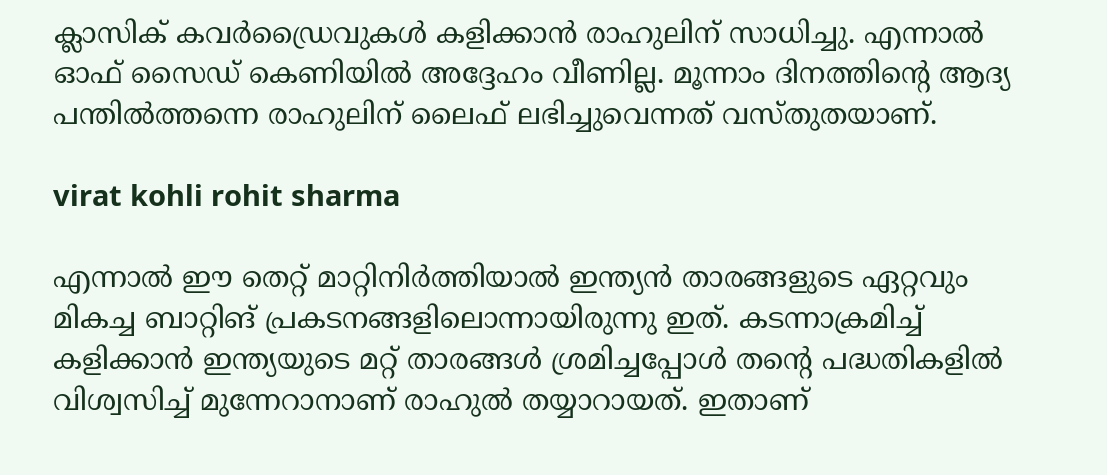ക്ലാസിക് കവര്‍ഡ്രൈവുകള്‍ കളിക്കാന്‍ രാഹുലിന് സാധിച്ചു. എന്നാല്‍ ഓഫ് സൈഡ് കെണിയില്‍ അദ്ദേഹം വീണില്ല. മൂന്നാം ദിനത്തിന്റെ ആദ്യ പന്തില്‍ത്തന്നെ രാഹുലിന് ലൈഫ് ലഭിച്ചുവെന്നത് വസ്തുതയാണ്.

virat kohli rohit sharma

എന്നാല്‍ ഈ തെറ്റ് മാറ്റിനിര്‍ത്തിയാല്‍ ഇന്ത്യന്‍ താരങ്ങളുടെ ഏറ്റവും മികച്ച ബാറ്റിങ് പ്രകടനങ്ങളിലൊന്നായിരുന്നു ഇത്. കടന്നാക്രമിച്ച് കളിക്കാന്‍ ഇന്ത്യയുടെ മറ്റ് താരങ്ങള്‍ ശ്രമിച്ചപ്പോള്‍ തന്റെ പദ്ധതികളില്‍ വിശ്വസിച്ച് മുന്നേറാനാണ് രാഹുല്‍ തയ്യാറായത്. ഇതാണ്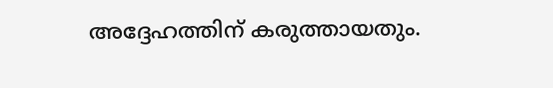അദ്ദേഹത്തിന് കരുത്തായതും.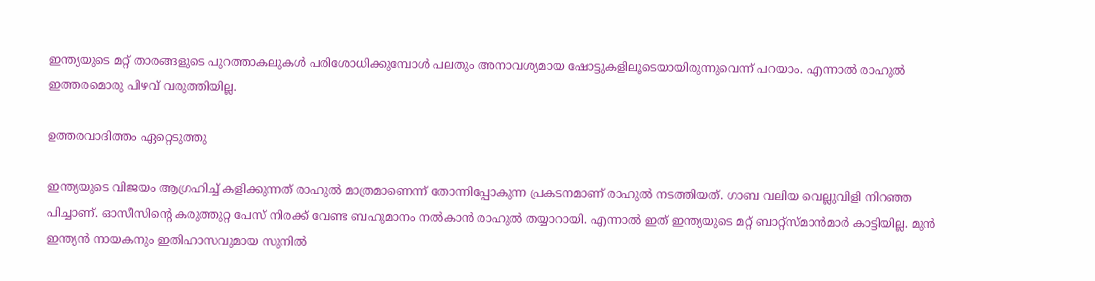ഇന്ത്യയുടെ മറ്റ് താരങ്ങളുടെ പുറത്താകലുകള്‍ പരിശോധിക്കുമ്പോള്‍ പലതും അനാവശ്യമായ ഷോട്ടുകളിലൂടെയായിരുന്നുവെന്ന് പറയാം. എന്നാല്‍ രാഹുല്‍ ഇത്തരമൊരു പിഴവ് വരുത്തിയില്ല.

ഉത്തരവാദിത്തം ഏറ്റെടുത്തു

ഇന്ത്യയുടെ വിജയം ആഗ്രഹിച്ച് കളിക്കുന്നത് രാഹുല്‍ മാത്രമാണെന്ന് തോന്നിപ്പോകുന്ന പ്രകടനമാണ് രാഹുല്‍ നടത്തിയത്. ഗാബ വലിയ വെല്ലുവിളി നിറഞ്ഞ പിച്ചാണ്. ഓസീസിന്റെ കരുത്തുറ്റ പേസ് നിരക്ക് വേണ്ട ബഹുമാനം നല്‍കാന്‍ രാഹുല്‍ തയ്യാറായി. എന്നാല്‍ ഇത് ഇന്ത്യയുടെ മറ്റ് ബാറ്റ്‌സ്മാന്‍മാര്‍ കാട്ടിയില്ല. മുന്‍ ഇന്ത്യന്‍ നായകനും ഇതിഹാസവുമായ സുനില്‍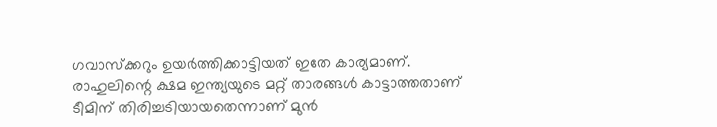ഗവാസ്‌ക്കറും ഉയര്‍ത്തിക്കാട്ടിയത് ഇതേ കാര്യമാണ്. രാഹുലിന്റെ ക്ഷമ ഇന്ത്യയുടെ മറ്റ് താരങ്ങള്‍ കാട്ടാത്തതാണ് ടീമിന് തിരിച്ചടിയായതെന്നാണ് മുന്‍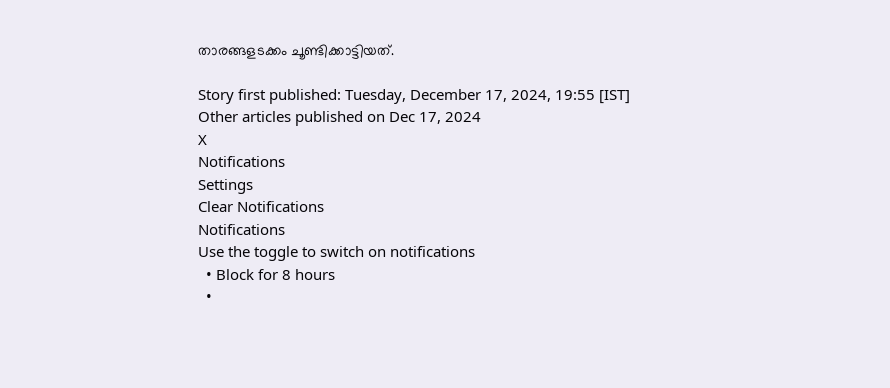താരങ്ങളടക്കം ചൂണ്ടിക്കാട്ടിയത്.

Story first published: Tuesday, December 17, 2024, 19:55 [IST]
Other articles published on Dec 17, 2024
X
Notifications
Settings
Clear Notifications
Notifications
Use the toggle to switch on notifications
  • Block for 8 hours
  •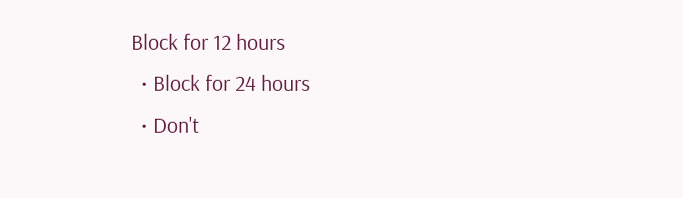Block for 12 hours
  • Block for 24 hours
  • Don't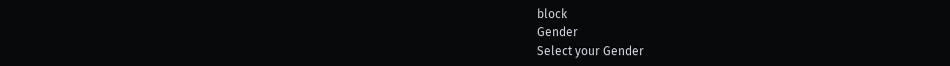block
Gender
Select your Gender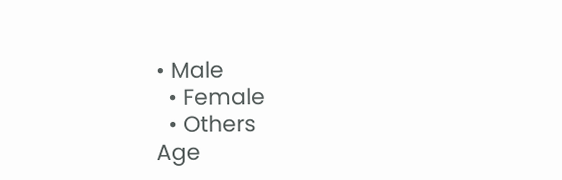• Male
  • Female
  • Others
Age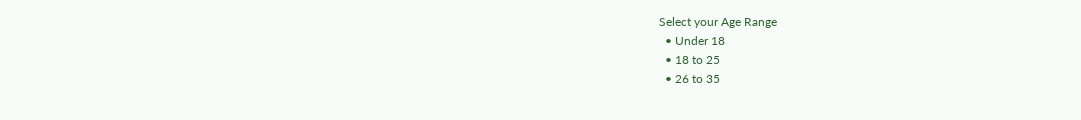Select your Age Range
  • Under 18
  • 18 to 25
  • 26 to 35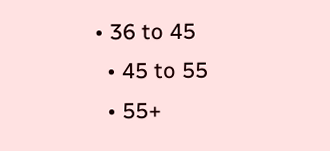• 36 to 45
  • 45 to 55
  • 55+